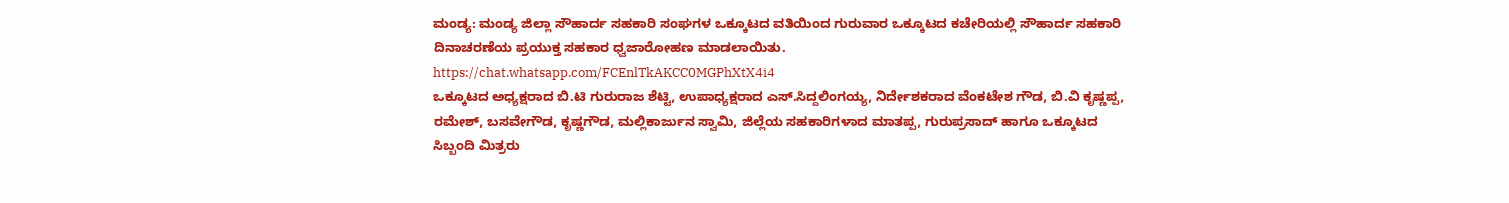ಮಂಡ್ಯ: ಮಂಡ್ಯ ಜಿಲ್ಲಾ ಸೌಹಾರ್ದ ಸಹಕಾರಿ ಸಂಘಗಳ ಒಕ್ಕೂಟದ ವತಿಯಿಂದ ಗುರುವಾರ ಒಕ್ಕೂಟದ ಕಚೇರಿಯಲ್ಲಿ ಸೌಹಾರ್ದ ಸಹಕಾರಿ ದಿನಾಚರಣೆಯ ಪ್ರಯುಕ್ತ ಸಹಕಾರ ಧ್ವಜಾರೋಹಣ ಮಾಡಲಾಯಿತು.
https://chat.whatsapp.com/FCEnlTkAKCC0MGPhXtX4i4
ಒಕ್ಕೂಟದ ಅಧ್ಯಕ್ಷರಾದ ಬಿ.ಟಿ ಗುರುರಾಜ ಶೆಟ್ಟಿ, ಉಪಾಧ್ಯಕ್ಷರಾದ ಎಸ್.ಸಿದ್ದಲಿಂಗಯ್ಯ, ನಿರ್ದೇಶಕರಾದ ವೆಂಕಟೇಶ ಗೌಡ, ಬಿ.ವಿ ಕೃಷ್ಣಪ್ಪ, ರಮೇಶ್, ಬಸವೇಗೌಡ, ಕೃಷ್ಣಗೌಡ, ಮಲ್ಲಿಕಾರ್ಜುನ ಸ್ವಾಮಿ, ಜಿಲ್ಲೆಯ ಸಹಕಾರಿಗಳಾದ ಮಾತಪ್ಪ, ಗುರುಪ್ರಸಾದ್ ಹಾಗೂ ಒಕ್ಕೂಟದ ಸಿಬ್ಬಂದಿ ಮಿತ್ರರು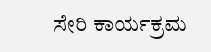ಸೇರಿ ಕಾರ್ಯಕ್ರಮ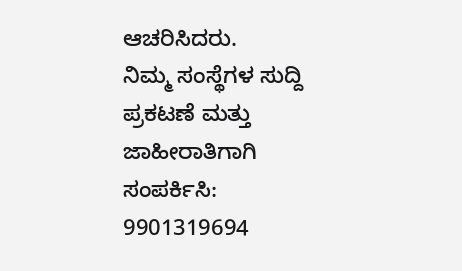ಆಚರಿಸಿದರು.
ನಿಮ್ಮ ಸಂಸ್ಥೆಗಳ ಸುದ್ದಿ ಪ್ರಕಟಣೆ ಮತ್ತು ಜಾಹೀರಾತಿಗಾಗಿ ಸಂಪರ್ಕಿಸಿ: 9901319694